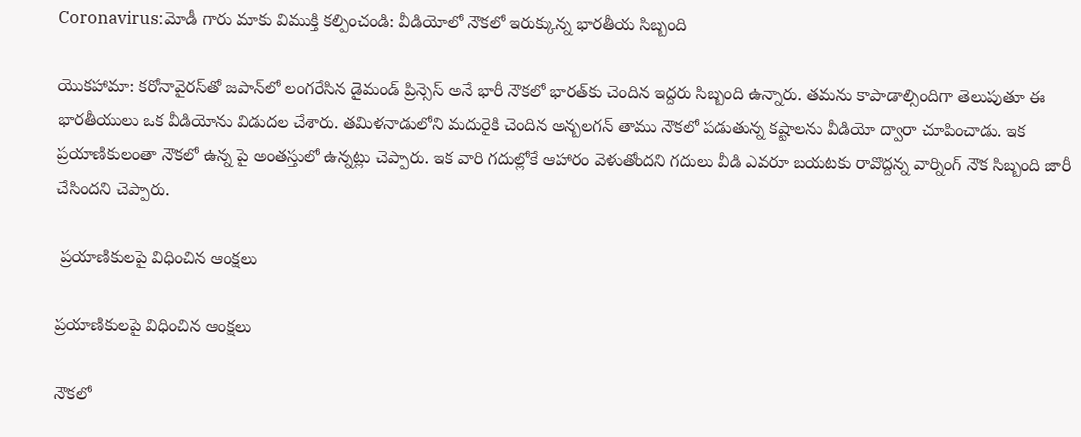Coronavirus:మోడీ గారు మాకు విముక్తి కల్పించండి: వీడియోలో నౌకలో ఇరుక్కున్న భారతీయ సిబ్బంది

యొకహామా: కరోనావైరస్‌తో జపాన్‌లో లంగరేసిన డైమండ్ ప్రిన్సెస్ అనే భారీ నౌకలో భారత్‌కు చెందిన ఇద్దరు సిబ్బంది ఉన్నారు. తమను కాపాడాల్సిందిగా తెలుపుతూ ఈ భారతీయులు ఒక వీడియోను విడుదల చేశారు. తమిళనాడులోని మదురైకి చెందిన అన్బలగన్ తాము నౌకలో పడుతున్న కష్టాలను వీడియో ద్వారా చూపించాడు. ఇక ప్రయాణికులంతా నౌకలో ఉన్న పై అంతస్తులో ఉన్నట్లు చెప్పారు. ఇక వారి గదుల్లోకే ఆహారం వెళుతోందని గదులు వీడి ఎవరూ బయటకు రావొద్దన్న వార్నింగ్‌ నౌక సిబ్బంది జారీ చేసిందని చెప్పారు.

 ప్రయాణికులపై విధించిన ఆంక్షలు

ప్రయాణికులపై విధించిన ఆంక్షలు

నౌకలో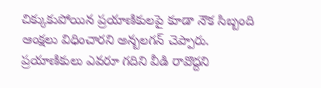చిక్కుకుపోయిన ప్రయాణికులపై కూడా నౌక సిబ్బంది ఆంక్షలు విధించారని అన్బలగన్ చెప్పారు. ప్రయాణికులు ఎవరూ గదిని వీడి రావొద్దని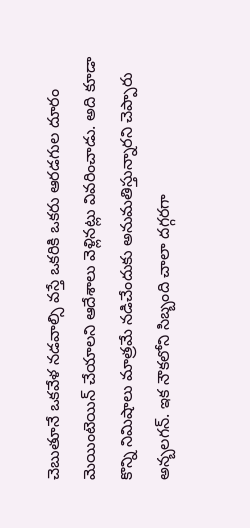చెబుతూనే ఒకవేళ నడవాల్సి వస్తే ఒకరికి ఒకరు ఆరడగుల దూరం మెయింటెయిన్ చేయాలని ఆదేశాలు వెళ్లినట్లు వివరించాడు. అది కూడా కొన్ని నిమిషాలు మాత్రమే నడిచేందుకు అనుమతిస్తున్నారని చెప్పారు అన్బలగన్. ఇక నౌకలోని సిబ్బంది చాలా దగ్గరగా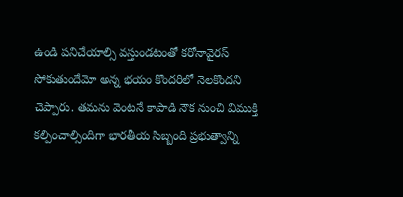ఉండి పనిచేయాల్సి వస్తుండటంతో కరోనావైరస్ సోకుతుందేమో అన్న భయం కొందరిలో నెలకొందని చెప్పారు. తమను వెంటనే కాపాడి నౌక నుంచి విముక్తి కల్పించాల్సిందిగా భారతీయ సిబ్బంది ప్రభుత్వాన్ని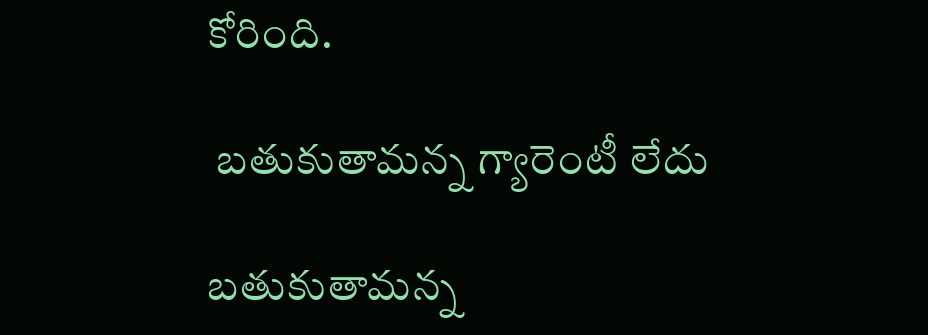కోరింది.

 బతుకుతామన్న గ్యారెంటీ లేదు

బతుకుతామన్న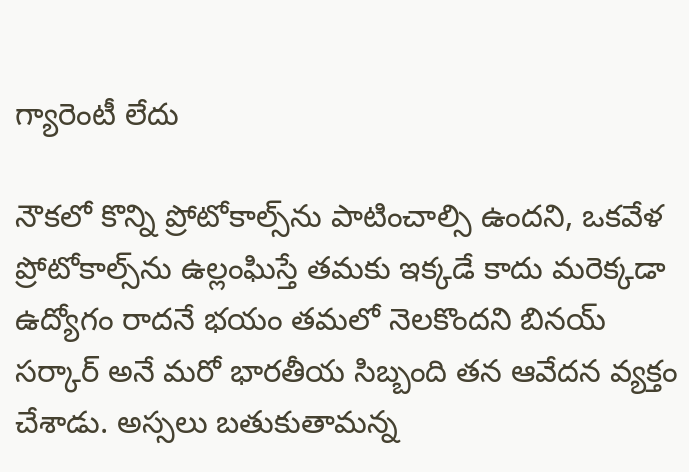గ్యారెంటీ లేదు

నౌకలో కొన్ని ప్రోటోకాల్స్‌ను పాటించాల్సి ఉందని, ఒకవేళ ప్రోటోకాల్స్‌ను ఉల్లంఘిస్తే తమకు ఇక్కడే కాదు మరెక్కడా ఉద్యోగం రాదనే భయం తమలో నెలకొందని బినయ్ సర్కార్ అనే మరో భారతీయ సిబ్బంది తన ఆవేదన వ్యక్తం చేశాడు. అస్సలు బతుకుతామన్న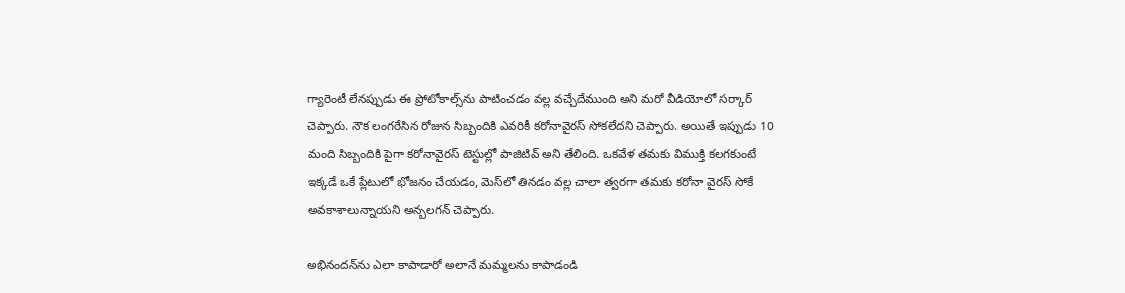గ్యారెంటీ లేనప్పుడు ఈ ప్రోటోకాల్స్‌ను పాటించడం వల్ల వచ్చేదేముంది అని మరో వీడియోలో సర్కార్ చెప్పారు. నౌక లంగరేసిన రోజున సిబ్బందికి ఎవరికీ కరోనావైరస్ సోకలేదని చెప్పారు. అయితే ఇప్పుడు 10 మంది సిబ్బందికి పైగా కరోనావైరస్ టెస్టుల్లో పాజిటివ్ అని తేలింది. ఒకవేళ తమకు విముక్తి కలగకుంటే ఇక్కడే ఒకే ప్లేటులో భోజనం చేయడం, మెస్‌లో తినడం వల్ల చాలా త్వరగా తమకు కరోనా వైరస్ సోకే అవకాశాలున్నాయని అన్బలగన్ చెప్పారు.

అభినందన్‌ను ఎలా కాపాడారో అలానే మమ్మలను కాపాడండి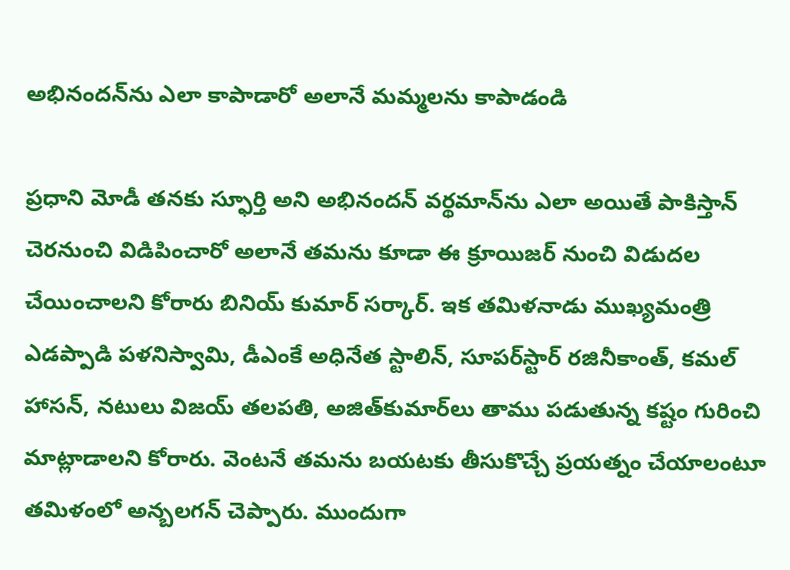అభినందన్‌ను ఎలా కాపాడారో అలానే మమ్మలను కాపాడండి

ప్రధాని మోడీ తనకు స్ఫూర్తి అని అభినందన్ వర్థమాన్‌ను ఎలా అయితే పాకిస్తాన్ చెరనుంచి విడిపించారో అలానే తమను కూడా ఈ క్రూయిజర్ నుంచి విడుదల చేయించాలని కోరారు బినియ్ కుమార్ సర్కార్. ఇక తమిళనాడు ముఖ్యమంత్రి ఎడప్పాడి పళనిస్వామి, డీఎంకే అధినేత స్టాలిన్, సూపర్‌స్టార్ రజినీకాంత్, కమల్ హాసన్, నటులు విజయ్ తలపతి, అజిత్‌కుమార్‌లు తాము పడుతున్న కష్టం గురించి మాట్లాడాలని కోరారు. వెంటనే తమను బయటకు తీసుకొచ్చే ప్రయత్నం చేయాలంటూ తమిళంలో అన్బలగన్ చెప్పారు. ముందుగా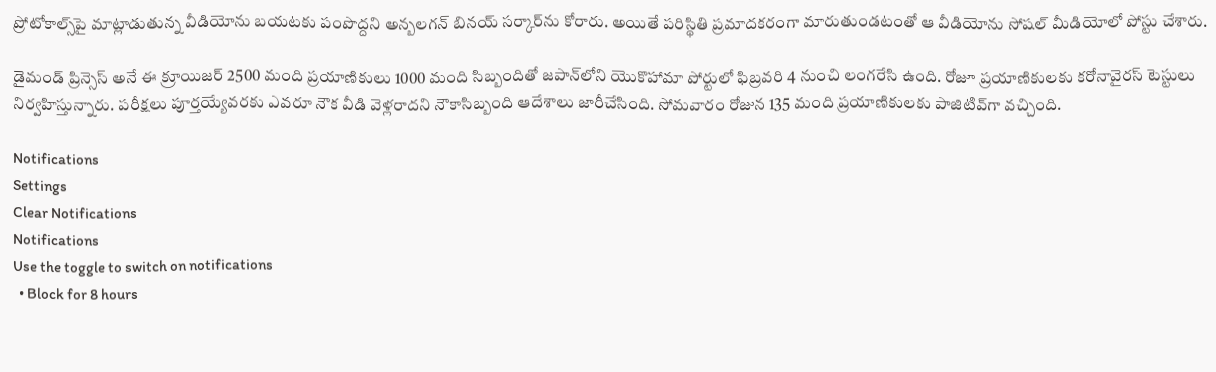ప్రోటోకాల్స్‌పై మాట్లాడుతున్న వీడియోను బయటకు పంపొద్దని అన్బలగన్ బినయ్ సర్కార్‌ను కోరారు. అయితే పరిస్థితి ప్రమాదకరంగా మారుతుండటంతో ఆ వీడియోను సోషల్ మీడియోలో పోస్టు చేశారు.

డైమండ్ ప్రిన్సెస్ అనే ఈ క్రూయిజర్ 2500 మంది ప్రయాణికులు 1000 మంది సిబ్బందితో జపాన్‌లోని యొకొహామా పోర్టులో ఫిబ్రవరి 4 నుంచి లంగరేసి ఉంది. రోజూ ప్రయాణికులకు కరోనావైరస్ టెస్టులు నిర్వహిస్తున్నారు. పరీక్షలు పూర్తయ్యేవరకు ఎవరూ నౌక వీడి వెళ్లరాదని నౌకాసిబ్బంది ఆదేశాలు జారీచేసింది. సోమవారం రోజున 135 మంది ప్రయాణికులకు పాజిటివ్‌గా వచ్చింది.

Notifications
Settings
Clear Notifications
Notifications
Use the toggle to switch on notifications
  • Block for 8 hours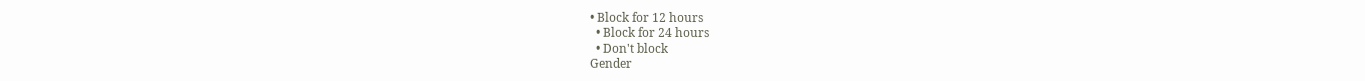• Block for 12 hours
  • Block for 24 hours
  • Don't block
Gender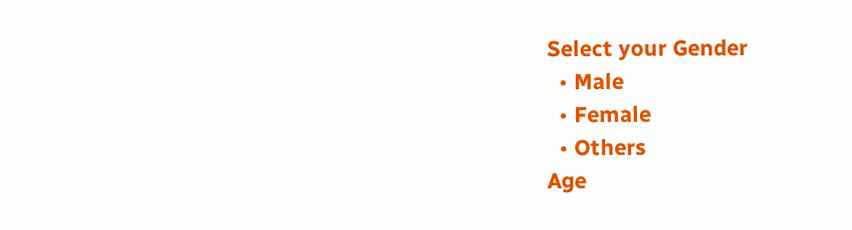Select your Gender
  • Male
  • Female
  • Others
Age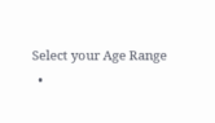Select your Age Range
  •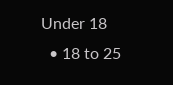Under 18
  • 18 to 25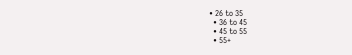• 26 to 35
  • 36 to 45
  • 45 to 55
  • 55+